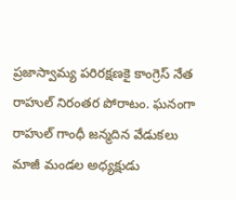ప్రజాస్వామ్య పరిరక్షణకై కాంగ్రెస్ నేత రాహుల్ నిరంతర పోరాటం. ఘనంగా రాహుల్ గాంధీ జన్మదిన వేడుకలు
మాజీ మండల అధ్యక్షుడు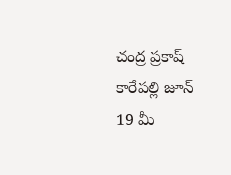చంద్ర ప్రకాష్
కారేపల్లి జూన్ 19 మీ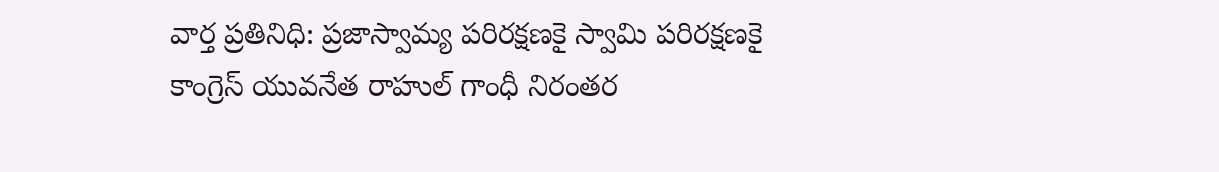వార్త ప్రతినిధి: ప్రజాస్వామ్య పరిరక్షణకై స్వామి పరిరక్షణకై కాంగ్రెస్ యువనేత రాహుల్ గాంధీ నిరంతర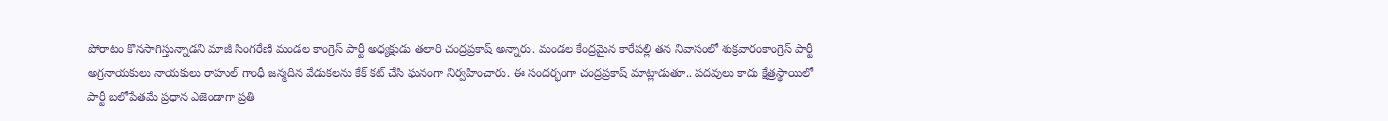పోరాటం కొనసాగిస్తున్నాడని మాజీ సింగరేణి మండల కాంగ్రెస్ పార్టీ అధ్యక్షుడు తలారి చంద్రప్రకాష్ అన్నారు. మండల కేంద్రమైన కారేపల్లి తన నివాసంలో శుక్రవారంకాంగ్రెస్ పార్టీ అగ్రనాయకులు నాయకులు రాహుల్ గాంధీ జన్మదిన వేడుకలను కేక్ కట్ చేసి ఘనంగా నిర్వహించారు. ఈ సందర్భంగా చంద్రప్రకాష్ మాట్లాడుతూ.. పదవులు కాదు క్షేత్రస్థాయిలో పార్టీ బలోపేతమే ప్రధాన ఎజెండాగా ప్రతి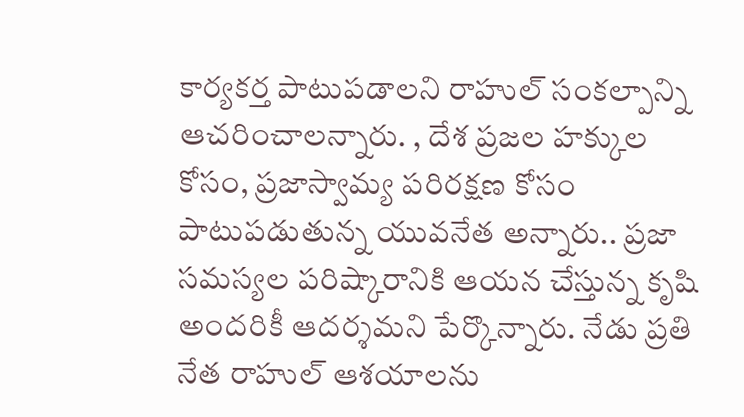కార్యకర్త పాటుపడాలని రాహుల్ సంకల్పాన్ని ఆచరించాలన్నారు. , దేశ ప్రజల హక్కుల కోసం, ప్రజాస్వామ్య పరిరక్షణ కోసం పాటుపడుతున్న యువనేత అన్నారు.. ప్రజా సమస్యల పరిష్కారానికి ఆయన చేస్తున్న కృషి అందరికీ ఆదర్శమని పేర్కొన్నారు. నేడు ప్రతి నేత రాహుల్ ఆశయాలను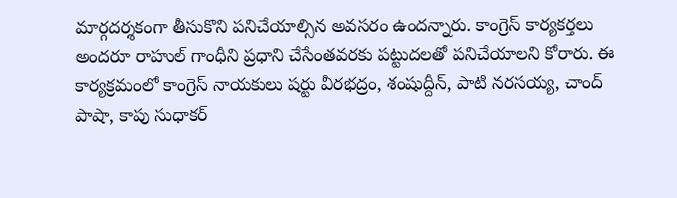మార్గదర్శకంగా తీసుకొని పనిచేయాల్సిన అవసరం ఉందన్నారు. కాంగ్రెస్ కార్యకర్తలు అందరూ రాహుల్ గాంధీని ప్రధాని చేసేంతవరకు పట్టుదలతో పనిచేయాలని కోరారు. ఈ కార్యక్రమంలో కాంగ్రెస్ నాయకులు షర్టు వీరభద్రం, శంషుద్దీన్, పాటి నరసయ్య, చాంద్ పాషా, కాపు సుధాకర్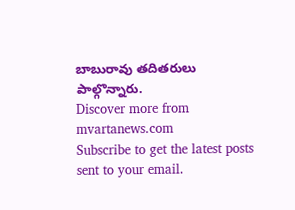బాబురావు తదితరులు పాల్గొన్నారు.
Discover more from mvartanews.com
Subscribe to get the latest posts sent to your email.